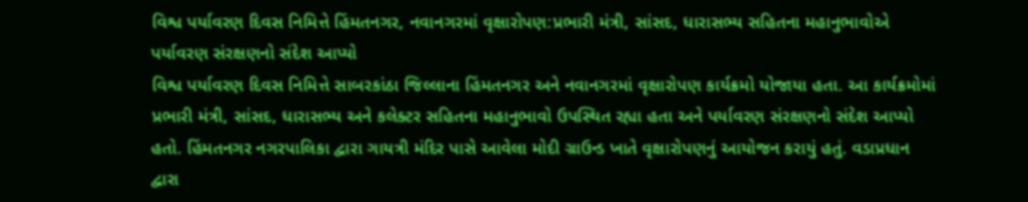વિશ્વ પર્યાવરણ દિવસ નિમિત્તે હિંમતનગર, નવાનગરમાં વૃક્ષારોપણ:પ્રભારી મંત્રી, સાંસદ, ધારાસભ્ય સહિતના મહાનુભાવોએ પર્યાવરણ સંરક્ષણનો સંદેશ આપ્યો
વિશ્વ પર્યાવરણ દિવસ નિમિત્તે સાબરકાંઠા જિલ્લાના હિંમતનગર અને નવાનગરમાં વૃક્ષારોપણ કાર્યક્રમો યોજાયા હતા. આ કાર્યક્રમોમાં પ્રભારી મંત્રી, સાંસદ, ધારાસભ્ય અને કલેક્ટર સહિતના મહાનુભાવો ઉપસ્થિત રહ્યા હતા અને પર્યાવરણ સંરક્ષણનો સંદેશ આપ્યો હતો. હિંમતનગર નગરપાલિકા દ્વારા ગાયત્રી મંદિર પાસે આવેલા મોદી ગ્રાઉન્ડ ખાતે વૃક્ષારોપણનું આયોજન કરાયું હતું. વડાપ્રધાન દ્વારા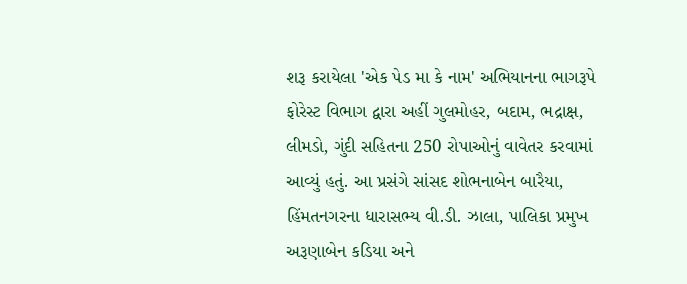શરૂ કરાયેલા 'એક પેડ મા કે નામ' અભિયાનના ભાગરૂપે ફોરેસ્ટ વિભાગ દ્વારા અહીં ગુલમોહર, બદામ, ભદ્રાક્ષ, લીમડો, ગુંદી સહિતના 250 રોપાઓનું વાવેતર કરવામાં આવ્યું હતું. આ પ્રસંગે સાંસદ શોભનાબેન બારૈયા, હિંમતનગરના ધારાસભ્ય વી.ડી. ઝાલા, પાલિકા પ્રમુખ અરૂણાબેન કડિયા અને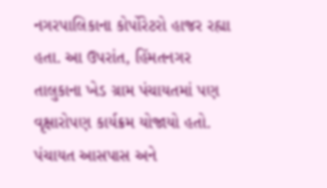નગરપાલિકાના કોર્પોરેટરો હાજર રહ્યા હતા. આ ઉપરાંત, હિંમતનગર તાલુકાના ખેડ ગ્રામ પંચાયતમાં પણ વૃક્ષારોપણ કાર્યક્રમ યોજાયો હતો. પંચાયત આસપાસ અને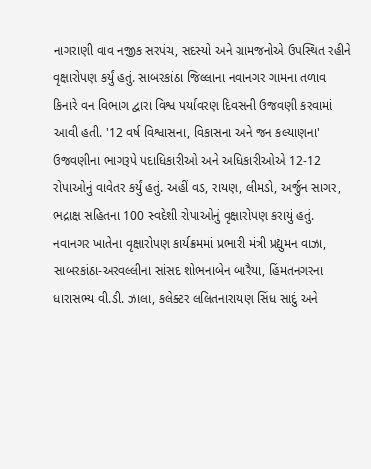નાગરાણી વાવ નજીક સરપંચ, સદસ્યો અને ગ્રામજનોએ ઉપસ્થિત રહીને વૃક્ષારોપણ કર્યું હતું. સાબરકાંઠા જિલ્લાના નવાનગર ગામના તળાવ કિનારે વન વિભાગ દ્વારા વિશ્વ પર્યાવરણ દિવસની ઉજવણી કરવામાં આવી હતી. '12 વર્ષ વિશ્વાસના, વિકાસના અને જન કલ્યાણના' ઉજવણીના ભાગરૂપે પદાધિકારીઓ અને અધિકારીઓએ 12-12 રોપાઓનું વાવેતર કર્યું હતું. અહીં વડ, રાયણ, લીમડો, અર્જુન સાગર, ભદ્રાક્ષ સહિતના 100 સ્વદેશી રોપાઓનું વૃક્ષારોપણ કરાયું હતું. નવાનગર ખાતેના વૃક્ષારોપણ કાર્યક્રમમાં પ્રભારી મંત્રી પ્રદ્યુમન વાઝા, સાબરકાંઠા-અરવલ્લીના સાંસદ શોભનાબેન બારૈયા, હિંમતનગરના ધારાસભ્ય વી.ડી. ઝાલા, કલેક્ટર લલિતનારાયણ સિંધ સાદું અને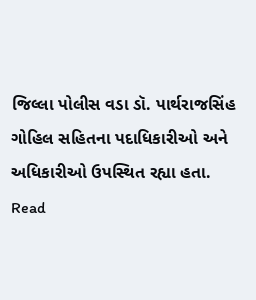જિલ્લા પોલીસ વડા ડૉ. પાર્થરાજસિંહ ગોહિલ સહિતના પદાધિકારીઓ અને અધિકારીઓ ઉપસ્થિત રહ્યા હતા.
Read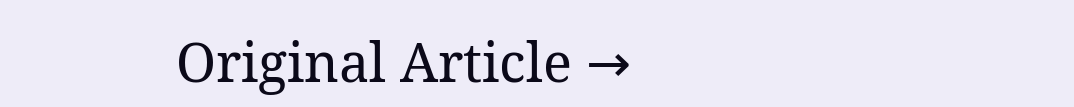Original Article →